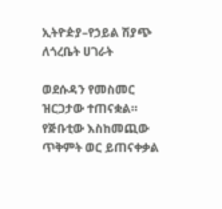ኢትዮዽያ–የኃይል ሽያጭ ለጎረቤት ሀገራት

ወደሱዳን የመስመር ዝርጋታው ተጠናቋል። የጅቡቲው እስከመጪው ጥቅምት ወር ይጠናቀቃል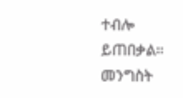ተብሎ ይጠበቃል። መንግስት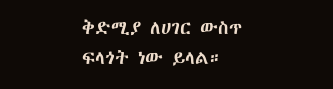ቅድሚያ ለሀገር ውስጥ ፍላጎት ነው ይላል።